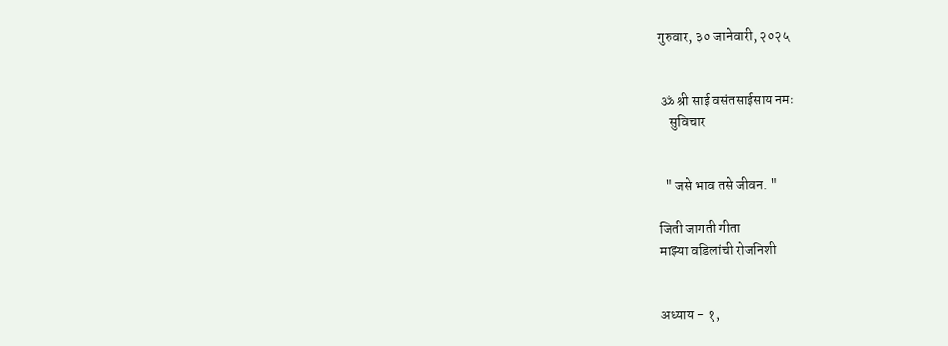गुरुवार, ३० जानेवारी, २०२५


 ॐ श्री साई वसंतसाईसाय नमः
    सुविचार


  " जसे भाव तसे जीवन. "

जिती जागती गीता
माझ्या वडिलांची रोजनिशी


अध्याय - १,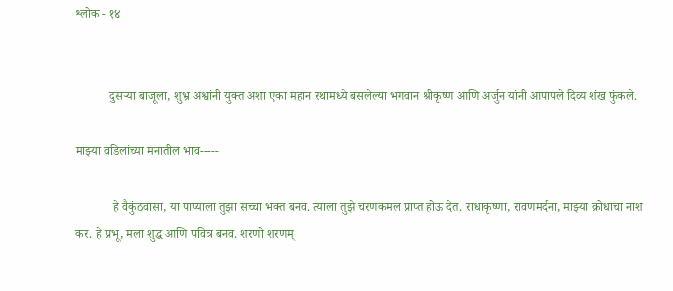श्लोक - १४


           दुसऱ्या बाजूला, शुभ्र अश्वांनी युक्त अशा एका महान रथामध्ये बसलेल्या भगवान श्रीकृष्ण आणि अर्जुन यांनी आपापले दिव्य शंख फुंकले.

माझ्या वडिलांच्या मनातील भाव-----

            हे वैकुंठवासा, या पाप्याला तुझा सच्चा भक्त बनव. त्याला तुझे चरणकमल प्राप्त होऊ देत. राधाकृष्णा, रावणमर्दना, माझ्या क्रोधाचा नाश कर. हे प्रभू, मला शुद्ध आणि पवित्र बनव. शरणो शरणम्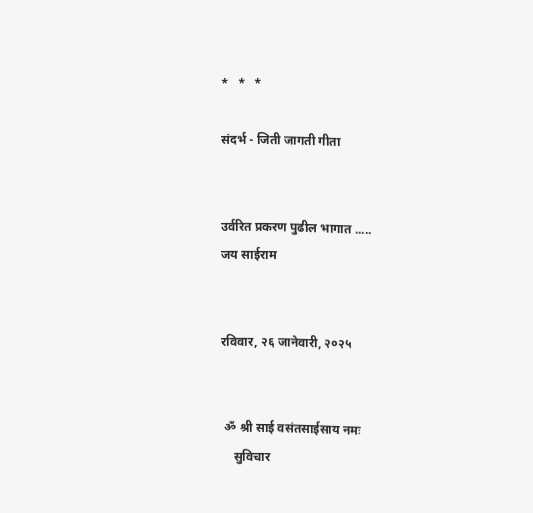*   *   *

संदर्भ - जिती जागती गीता


उर्वरित प्रकरण पुढील भागात .....
जय साईराम


रविवार, २६ जानेवारी, २०२५


 ॐ श्री साई वसंतसाईसाय नमः
    सुविचार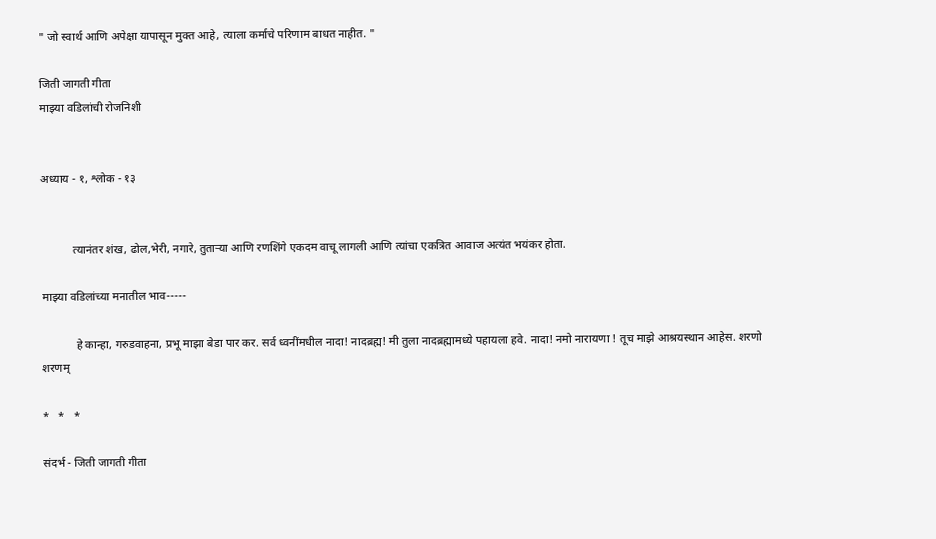" जो स्वार्थ आणि अपेक्षा यापासून मुक्त आहे, त्याला कर्माचे परिणाम बाधत नाहीत. "

जिती जागती गीता
माझ्या वडिलांची रोजनिशी


अध्याय - १, श्लोक - १३


           त्यानंतर शंख, ढोल,भेरी, नगारे, तुताऱ्या आणि रणशिंगे एकदम वाचू लागली आणि त्यांचा एकत्रित आवाज अत्यंत भयंकर होता.

माझ्या वडिलांच्या मनातील भाव-----

            हे कान्हा, गरुडवाहना, प्रभू माझा बेडा पार कर. सर्व ध्वनींमधील नादा! नादब्रह्म! मी तुला नादब्रह्मामध्ये पहायला हवे. नादा! नमो नारायणा ! तूच माझे आश्रयस्थान आहेस. शरणो शरणम्

*   *   *

संदर्भ - जिती जागती गीता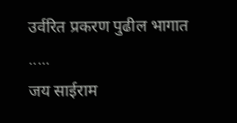उर्वरित प्रकरण पुढील भागात .....
जय साईराम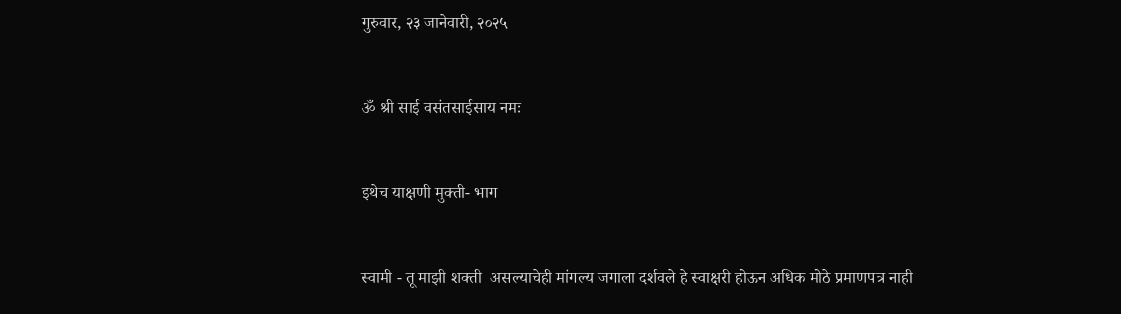गुरुवार, २३ जानेवारी, २०२५


ॐ श्री साई वसंतसाईसाय नमः


इथेच याक्षणी मुक्ती- भाग


स्वामी - तू माझी शक्ती  असल्याचेही मांगल्य जगाला दर्शवले हे स्वाक्षरी होऊन अधिक मोठे प्रमाणपत्र नाही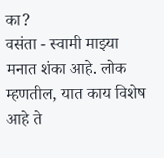का?
वसंता - स्वामी माझ्या मनात शंका आहे. लोक म्हणतील, यात काय विशेष आहे ते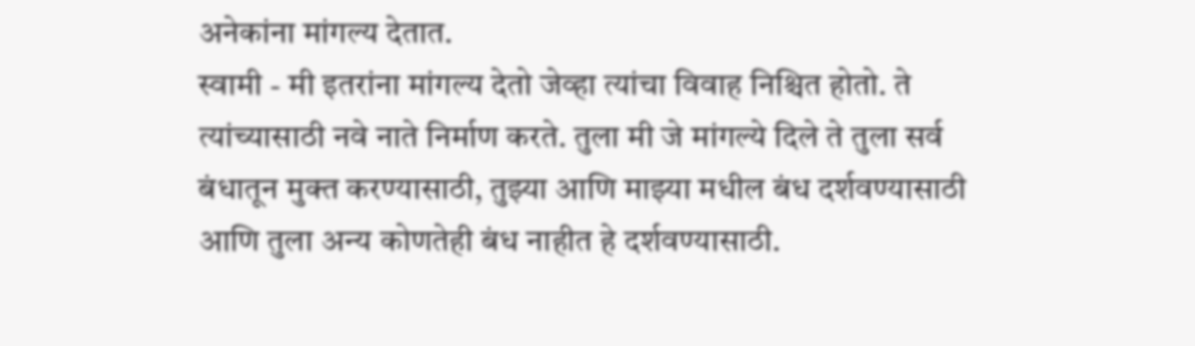अनेकांना मांगल्य देतात.
स्वामी - मी इतरांना मांगल्य देतो जेव्हा त्यांचा विवाह निश्चित होतो. ते त्यांच्यासाठी नवे नाते निर्माण करते. तुला मी जे मांगल्ये दिले ते तुला सर्व बंधातून मुक्त करण्यासाठी, तुझ्या आणि माझ्या मधील बंध दर्शवण्यासाठी आणि तुला अन्य कोणतेही बंध नाहीत हे दर्शवण्यासाठी.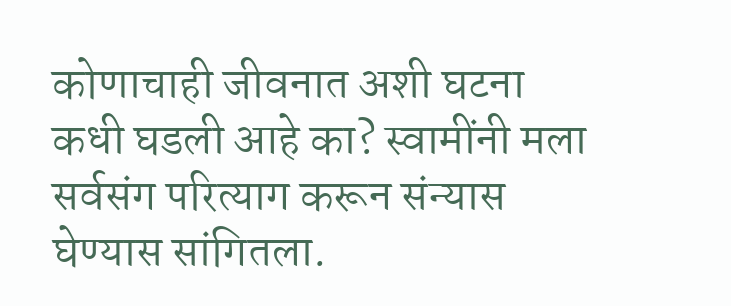कोणाचाही जीवनात अशी घटना कधी घडली आहे का? स्वामींनी मला सर्वसंग परित्याग करून संन्यास घेण्यास सांगितला.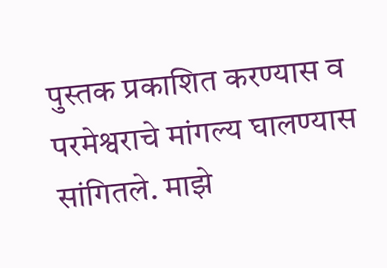पुस्तक प्रकाशित करण्यास व परमेश्वराचे मांगल्य घालण्यास सांगितले. माझे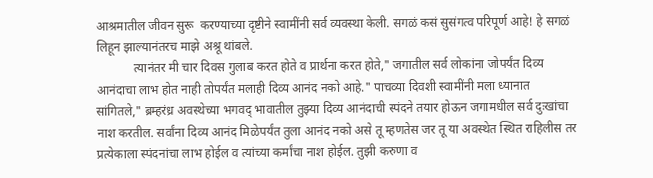आश्रमातील जीवन सुरू  करण्याच्या दृष्टीने स्वामींनी सर्व व्यवस्था केली. सगळं कसं सुसंगत्व परिपूर्ण आहे! हे सगळं लिहून झाल्यानंतरच माझे अश्रू थांबले.
            त्यानंतर मी चार दिवस गुलाब करत होते व प्रार्थना करत होते," जगातील सर्व लोकांना जोपर्यंत दिव्य आनंदाचा लाभ होत नाही तोपर्यंत मलाही दिव्य आनंद नको आहे." पाचव्या दिवशी स्वामींनी मला ध्यानात सांगितले," ब्रम्हरंध्र अवस्थेच्या भगवद् भावातील तुझ्या दिव्य आनंदाची स्पंदने तयार होऊन जगामधील सर्व दुःखांचा नाश करतील. सर्वांना दिव्य आनंद मिळेपर्यंत तुला आनंद नको असे तू म्हणतेस जर तू या अवस्थेत स्थित राहिलीस तर प्रत्येकाला स्पंदनांचा लाभ होईल व त्यांच्या कर्मांचा नाश होईल. तुझी करुणा व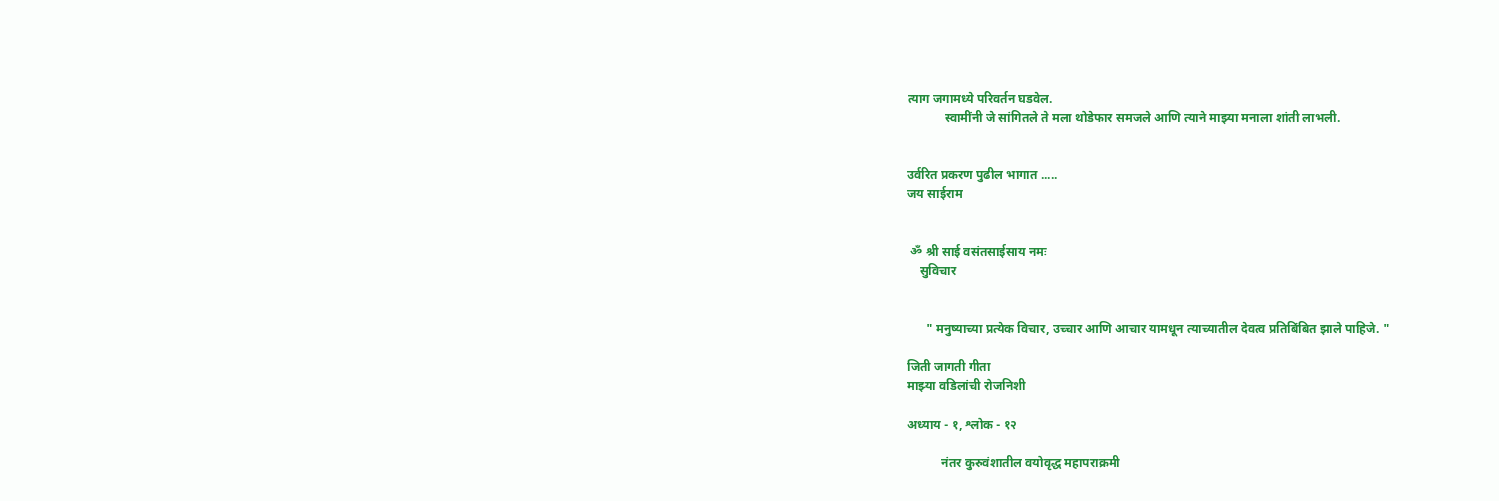त्याग जगामध्ये परिवर्तन घडवेल.
            स्वामींनी जे सांगितले ते मला थोडेफार समजले आणि त्याने माझ्या मनाला शांती लाभली.


उर्वरित प्रकरण पुढील भागात .....
जय साईराम


 ॐ श्री साई वसंतसाईसाय नमः
    सुविचार


      " मनुष्याच्या प्रत्येक विचार, उच्चार आणि आचार यामधून त्याच्यातील देवत्व प्रतिबिंबित झाले पाहिजे. "

जिती जागती गीता
माझ्या वडिलांची रोजनिशी

अध्याय - १, श्लोक - १२

           नंतर कुरुवंशातील वयोवृद्ध महापराक्रमी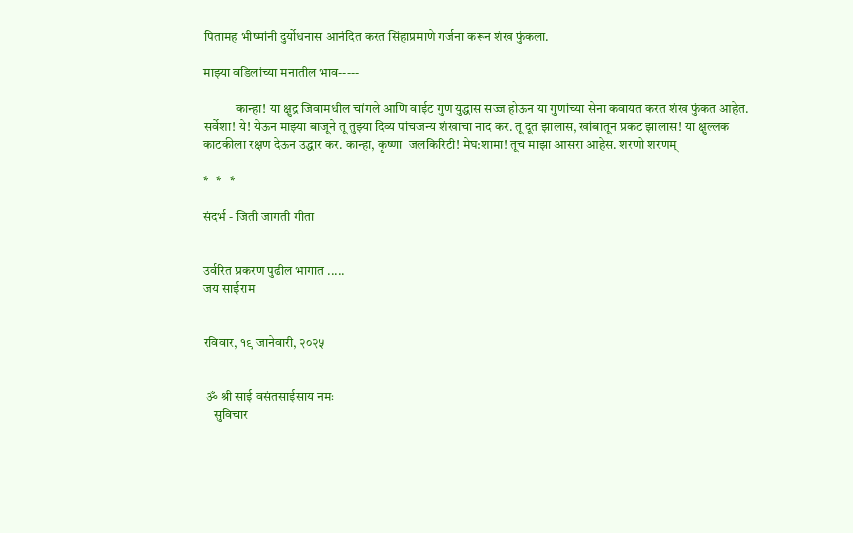पितामह भीष्मांनी दुर्योधनास आनंदित करत सिंहाप्रमाणे गर्जना करून शंख फुंकला.

माझ्या वडिलांच्या मनातील भाव-----

            कान्हा! या क्षुद्र जिवामधील चांगले आणि वाईट गुण युद्धास सज्ज होऊन या गुणांच्या सेना कवायत करत शंख फुंकत आहेत. सर्वेशा! ये! येऊन माझ्या बाजूने तू तुझ्या दिव्य पांचजन्य शंखाचा नाद कर. तू दूत झालास, खांबातून प्रकट झालास! या क्षुल्लक काटकीला रक्षण देऊन उद्धार कर. कान्हा, कृष्णा  जलकिरिटी! मेघ:शामा! तूच माझा आसरा आहेस. शरणो शरणम्

*   *   *

संदर्भ - जिती जागती गीता


उर्वरित प्रकरण पुढील भागात .....
जय साईराम


रविवार, १९ जानेवारी, २०२५


 ॐ श्री साई वसंतसाईसाय नमः
    सुविचार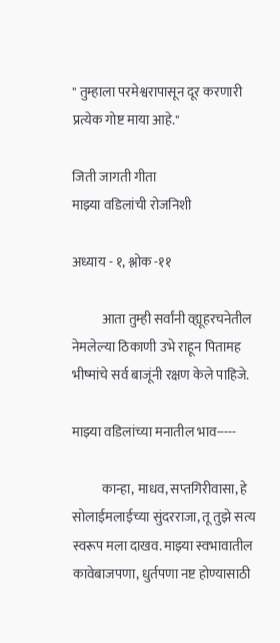" तुम्हाला परमेश्वरापासून दूर करणारी प्रत्येक गोष्ट माया आहे."

जिती जागती गीता
माझ्या वडिलांची रोजनिशी

अध्याय - १, श्लोक -११

           आता तुम्ही सर्वांनी व्ह्यूहरचनेतील नेमलेल्या ठिकाणी उभे राहून पितामह भीष्मांचे सर्व बाजूंनी रक्षण केले पाहिजे.

माझ्या वडिलांच्या मनातील भाव-----

           कान्हा, माधव, सप्तगिरीवासा, हे सोलाईमलाईच्या सुंदरराजा, तू तुझे सत्य स्वरूप मला दाखव. माझ्या स्वभावातील कावेबाजपणा, धुर्तपणा नष्ट होण्यासाठी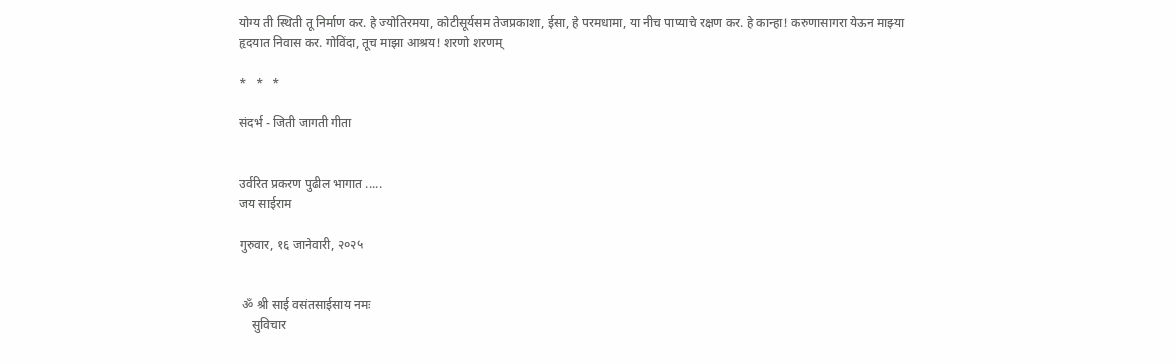योग्य ती स्थिती तू निर्माण कर. हे ज्योतिरमया, कोटीसूर्यसम तेजप्रकाशा, ईसा, हे परमधामा, या नीच पाप्याचे रक्षण कर. हे कान्हा! करुणासागरा येऊन माझ्या हृदयात निवास कर. गोविंदा, तूच माझा आश्रय! शरणो शरणम्

*   *   *

संदर्भ - जिती जागती गीता


उर्वरित प्रकरण पुढील भागात .....
जय साईराम

गुरुवार, १६ जानेवारी, २०२५


 ॐ श्री साई वसंतसाईसाय नमः
    सुविचार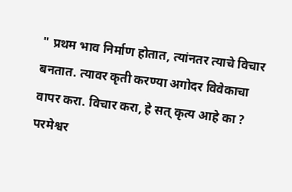" प्रथम भाव निर्माण होतात, त्यांनतर त्याचे विचार बनतात. त्यावर कृती करण्या अगोदर विवेकाचा वापर करा. विचार करा, हे सत् कृत्य आहे का ? परमेश्वर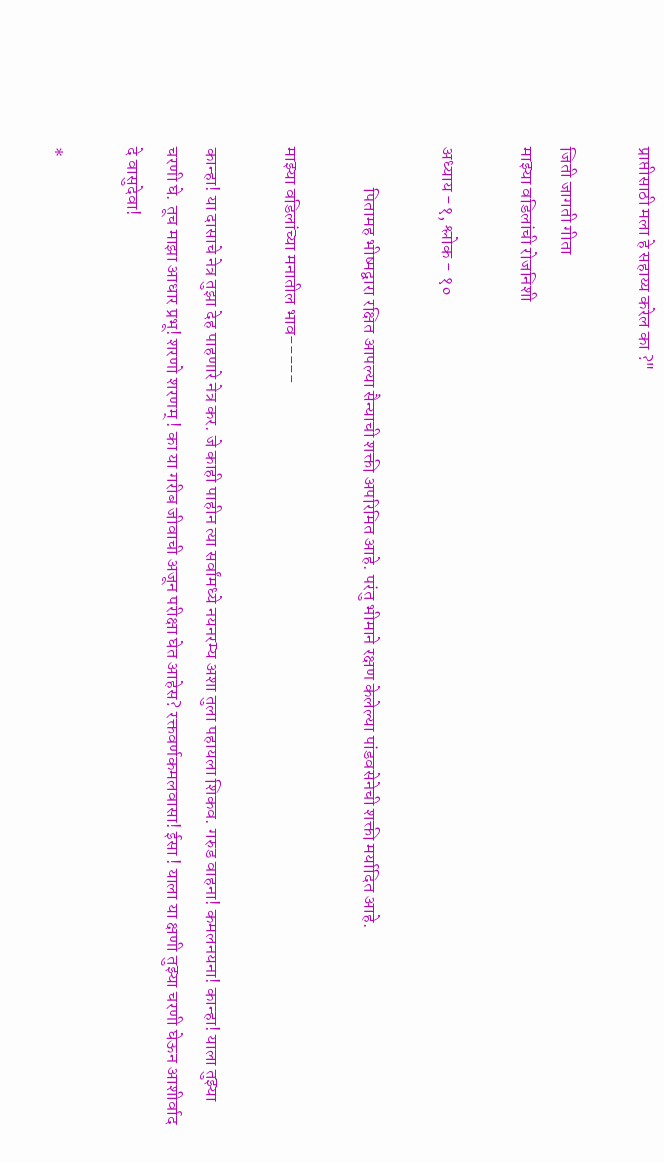प्राप्तीसाठी मला हे सहाय्य करेल का ?"

जिती जागती गीता
माझ्या वडिलांची रोजनिशी

अध्याय -१, श्लोक - १०

           पितामह भीष्मद्वारा रक्षित आपल्या सैन्याची शक्ती अपरिमित आहे. परंतु भीमाने रक्षण केलेल्या पांडवसेनेची शक्ती मर्यादित आहे.

माझ्या वडिलांच्या मनातील भाव-----

कान्हा! या दासाचे नेत्र तुझा देह पाहणारे नेत्र कर. जे काही पाहीन त्या सर्वांमध्ये नयनरम्य अशा तुला पहायला शिकव. गरुड वाहना! कमलनयना! कान्हा! याला तुझ्या चरणी घे. तूच माझा आधार प्रभू! शरणो शरणम् ! का या गरीब जीवाची अजून परीक्षा घेत आहेस? रक्तवर्णकमलवासा! ईसा ! याला या क्षणी तुझ्या चरणी घेऊन आशीर्वाद दे वासुदेवा!

*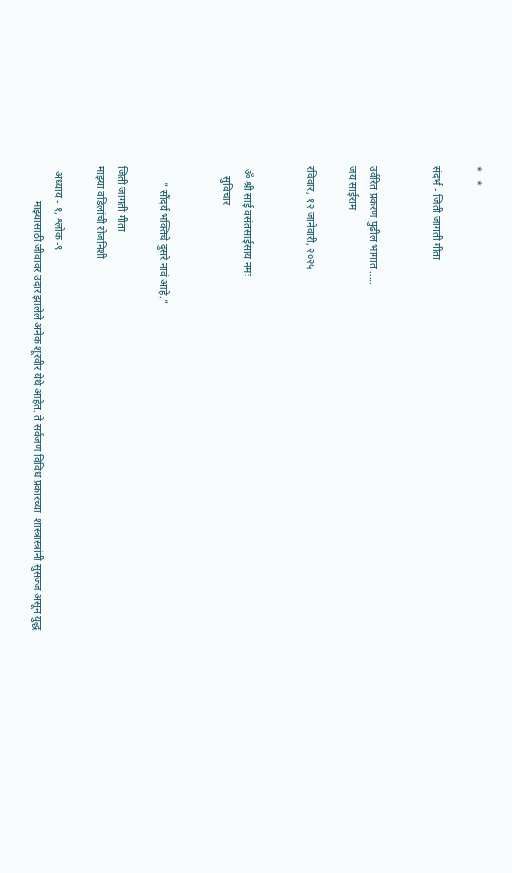*   *

संदर्भ - जिती जागती गीता


उर्वरित प्रकरण पुढील भागात .....
जय साईराम

रविवार, १२ जानेवारी, २०२५


 ॐ श्री साई वसंतसाईसाय नमः
    सुविचार


      " सौंदर्य भक्तिचे दुसरे नावं आहे."

जिती जागती गीता
माझ्या वडिलांची रोजनिशी

  अध्याय - १, श्लोक -९
             माझ्यासाठी जीवावर उदार झालेले अनेक शूरवीर येथे आहेत. ते सर्वजण विविध प्रकारच्या  शास्त्रास्त्रांनी सुसज्ज असून युद्ध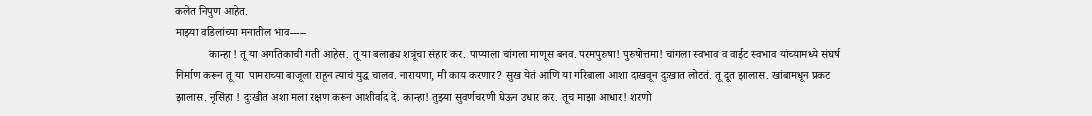कलेत निपुण आहेत.
माझ्या वडिलांच्या मनातील भाव-----
            कान्हा ! तू या अगतिकाची गती आहेस. तू या बलाढ्य शत्रूंचा संहार कर. पाप्याला चांगला माणूस बनव. परमपुरुषा! पुरुषोत्तमा! चांगला स्वभाव व वाईट स्वभाव यांच्यामध्ये संघर्ष निर्माण करून तू या  पामराच्या बाजूला राहून त्याचं युद्ध चालव. नारायणा, मी काय करणार? सुख येतं आणि या गरिबाला आशा दाखवून दुःखात लोटतं. तू दूत झालास. खांबामधून प्रकट झालास. नृसिंहा ! दुःखीत अशा मला रक्षण करून आशीर्वाद दे. कान्हा! तुझ्या सुवर्णचरणी घेऊन उधार कर. तूच माझा आधार! शरणो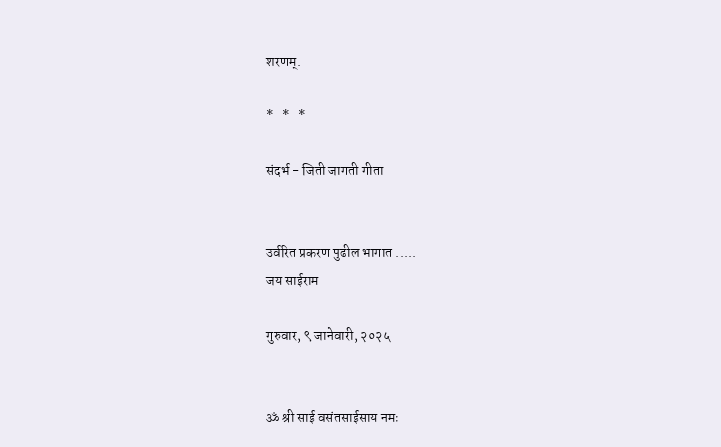शरणम्.

*   *   *

संदर्भ - जिती जागती गीता


उर्वरित प्रकरण पुढील भागात .....
जय साईराम

गुरुवार, ९ जानेवारी, २०२५


ॐ श्री साई वसंतसाईसाय नमः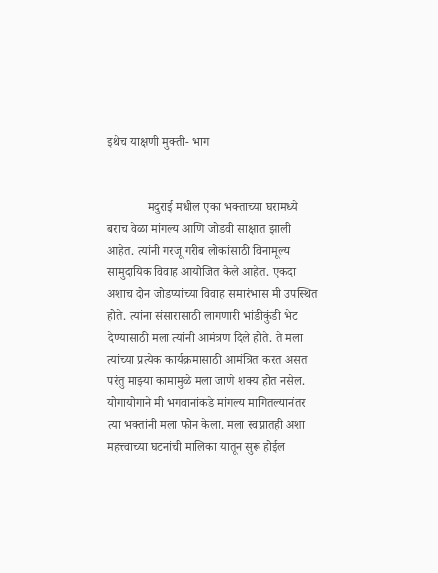इथेच याक्षणी मुक्ती- भाग


             मदुराई मधील एका भक्ताच्या घरामध्ये बराच वेळा मांगल्य आणि जोडवी साक्षात झाली आहेत. त्यांनी गरजू गरीब लोकांसाठी विनामूल्य सामुदायिक विवाह आयोजित केले आहेत. एकदा अशाच दोन जोडप्यांच्या विवाह समारंभास मी उपस्थित होते. त्यांना संसारासाठी लागणारी भांडीकुंडी भेट देण्यासाठी मला त्यांनी आमंत्रण दिले होते. ते मला त्यांच्या प्रत्येक कार्यक्रमासाठी आमंत्रित करत असत परंतु माझ्या कामामुळे मला जाणे शक्य होत नसेल. योगायोगाने मी भगवानांकडे मांगल्य मागितल्यानंतर त्या भक्तांनी मला फोन केला. मला स्वप्नातही अशा महत्त्वाच्या घटनांची मालिका यातून सुरू होईल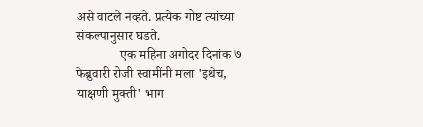असे वाटले नव्हते. प्रत्येक गोष्ट त्यांच्या संकल्पानुसार घडते.
             एक महिना अगोदर दिनांक ७ फेब्रुवारी रोजी स्वामींनी मला 'इथेच, याक्षणी मुक्ती' भाग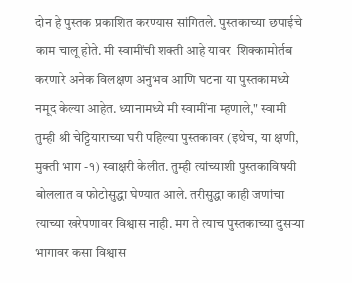दोन हे पुस्तक प्रकाशित करण्यास सांगितले. पुस्तकाच्या छपाईचे काम चालू होते. मी स्वामींची शक्ती आहे यावर  शिक्कामोर्तब करणारे अनेक विलक्षण अनुभव आणि घटना या पुस्तकामध्ये नमूद केल्या आहेत. ध्यानामध्ये मी स्वामींना म्हणाले," स्वामी तुम्ही श्री चेट्टियाराच्या घरी पहिल्या पुस्तकावर (इथेच, या क्षणी, मुक्ती भाग -१) स्वाक्षरी केलीत. तुम्ही त्यांच्याशी पुस्तकाविषयी बोललात व फोटोसुद्धा घेण्यात आले. तरीसुद्धा काही जणांचा त्याच्या खरेपणावर विश्वास नाही. मग ते त्याच पुस्तकाच्या दुसऱ्या भागावर कसा विश्वास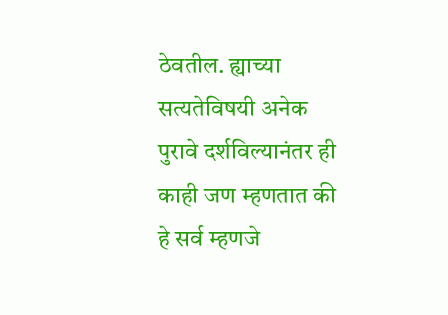ठेवतील. ह्याच्या सत्यतेविषयी अनेक पुरावे दर्शविल्यानंतर ही काही जण म्हणतात की हे सर्व म्हणजे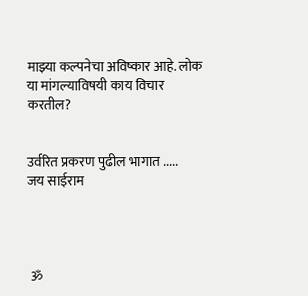माझ्या कल्पनेचा अविष्कार आहे. लोक या मांगल्याविषयी काय विचार करतील?


उर्वरित प्रकरण पुढील भागात .....
जय साईराम




 ॐ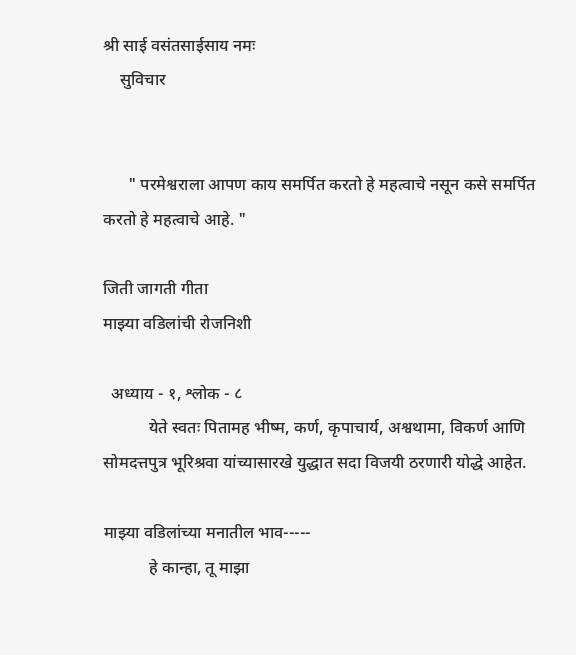श्री साई वसंतसाईसाय नमः
    सुविचार


      " परमेश्वराला आपण काय समर्पित करतो हे महत्वाचे नसून कसे समर्पित करतो हे महत्वाचे आहे. "

जिती जागती गीता
माझ्या वडिलांची रोजनिशी

  अध्याय - १, श्लोक - ८
           येते स्वतः पितामह भीष्म, कर्ण, कृपाचार्य, अश्वथामा, विकर्ण आणि सोमदत्तपुत्र भूरिश्रवा यांच्यासारखे युद्धात सदा विजयी ठरणारी योद्धे आहेत.

माझ्या वडिलांच्या मनातील भाव-----
           हे कान्हा, तू माझा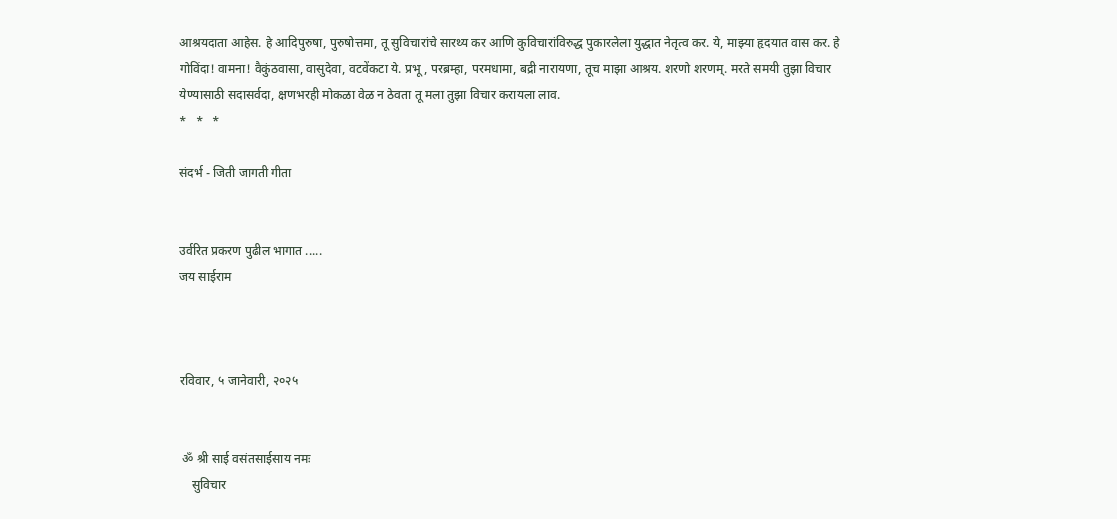आश्रयदाता आहेस. हे आदिपुरुषा, पुरुषोत्तमा, तू सुविचारांचे सारथ्य कर आणि कुविचारांविरुद्ध पुकारलेला युद्धात नेतृत्व कर. ये, माझ्या हृदयात वास कर. हे गोविंदा! वामना! वैकुंठवासा, वासुदेवा, वटवेंकटा ये. प्रभू, परब्रम्हा, परमधामा, बद्री नारायणा, तूच माझा आश्रय. शरणो शरणम्. मरते समयी तुझा विचार येण्यासाठी सदासर्वदा, क्षणभरही मोकळा वेळ न ठेवता तू मला तुझा विचार करायला लाव.
*   *   *

संदर्भ - जिती जागती गीता


उर्वरित प्रकरण पुढील भागात .....
जय साईराम



रविवार, ५ जानेवारी, २०२५


 ॐ श्री साई वसंतसाईसाय नमः
    सुविचार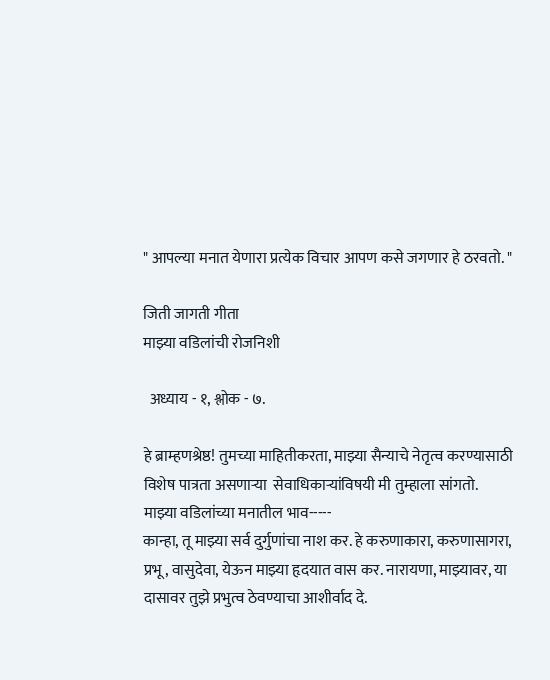" आपल्या मनात येणारा प्रत्येक विचार आपण कसे जगणार हे ठरवतो. "

जिती जागती गीता
माझ्या वडिलांची रोजनिशी

  अध्याय - १, श्लोक - ७.

हे ब्राम्हणश्रेष्ठ! तुमच्या माहितीकरता, माझ्या सैन्याचे नेतृत्व करण्यासाठी विशेष पात्रता असणाऱ्या  सेवाधिकार्‍यांविषयी मी तुम्हाला सांगतो.
माझ्या वडिलांच्या मनातील भाव-----
कान्हा, तू माझ्या सर्व दुर्गुणांचा नाश कर. हे करुणाकारा, करुणासागरा, प्रभू, वासुदेवा, येऊन माझ्या हृदयात वास कर. नारायणा, माझ्यावर, या दासावर तुझे प्रभुत्व ठेवण्याचा आशीर्वाद दे.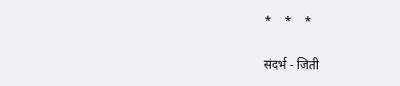*    *    *

संदर्भ - जिती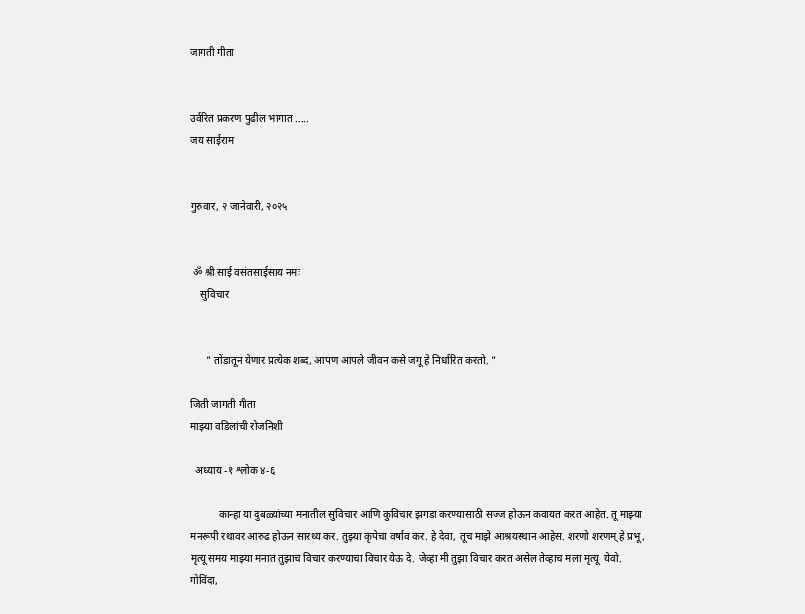जागती गीता


उर्वरित प्रकरण पुढील भागात .....
जय साईराम


गुरुवार, २ जानेवारी, २०२५


 ॐ श्री साई वसंतसाईसाय नमः
    सुविचार


      " तोंडातून येणार प्रत्येक शब्द, आपण आपले जीवन कसे जगू हे निर्धारित करतो. "

जिती जागती गीता
माझ्या वडिलांची रोजनिशी

  अध्याय -१ श्लोक ४-६

           कान्हा या दुबळ्यांच्या मनातील सुविचार आणि कुविचार झगडा करण्यासाठी सज्ज होऊन कवायत करत आहेत. तू माझ्या मनरूपी रथावर आरुढ होऊन सारथ्य कर. तुझ्या कृपेचा वर्षाव कर. हे देवा, तूच माझे आश्रयस्थान आहेस. शरणो शरणम् हे प्रभू, मृत्यू समय माझ्या मनात तुझाच विचार करण्याचा विचार येऊ दे. जेव्हा मी तुझा विचार करत असेल तेव्हाच मला मृत्यू  येवो. गोविंदा,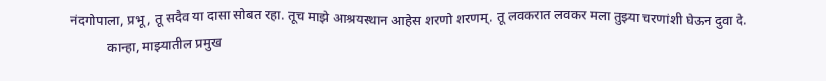नंदगोपाला, प्रभू, तू सदैव या दासा सोबत रहा. तूच माझे आश्रयस्थान आहेस शरणो शरणम्. तू लवकरात लवकर मला तुझ्या चरणांशी घेऊन दुवा दे.
           कान्हा, माझ्यातील प्रमुख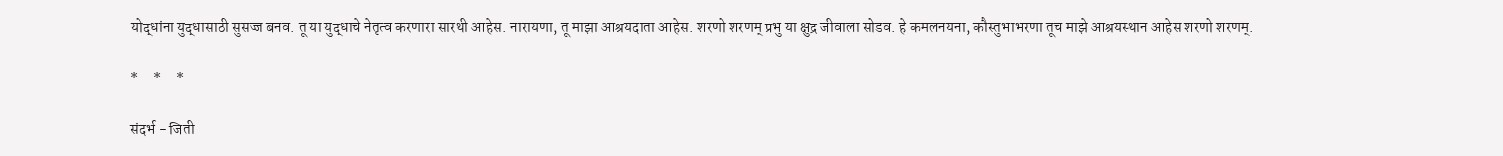योद्धांना युद्धासाठी सुसज्ज बनव. तू या युद्धाचे नेतृत्व करणारा सारथी आहेस. नारायणा, तू माझा आश्रयदाता आहेस. शरणो शरणम् प्रभु या क्षुद्र जीवाला सोडव. हे कमलनयना, कौस्तुभाभरणा तूच माझे आश्रयस्थान आहेस शरणो शरणम्.

*     *     *

संदर्भ - जिती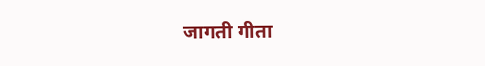जागती गीता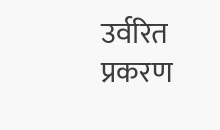उर्वरित प्रकरण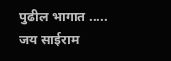पुढील भागात .....
जय साईराम